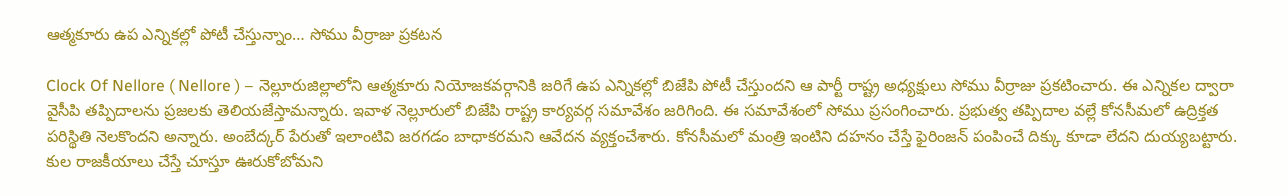ఆత్మకూరు ఉప ఎన్నికల్లో పోటీ చేస్తున్నాం… సోము వీర్రాజు ప్రకటన

Clock Of Nellore ( Nellore ) – నెల్లూరుజిల్లాలోని ఆత్మకూరు నియోజకవర్గానికి జరిగే ఉప ఎన్నికల్లో బిజేపి పోటీ చేస్తుందని ఆ పార్టీ రాష్ట్ర అధ్యక్షులు సోము వీర్రాజు ప్రకటించారు. ఈ ఎన్నికల ద్వారా వైసీపి తప్పిదాలను ప్రజలకు తెలియజేస్తామన్నారు. ఇవాళ నెల్లూరులో బిజేపి రాష్ట్ర కార్యవర్గ సమావేశం జరిగింది. ఈ సమావేశంలో సోము ప్రసంగించారు. ప్రభుత్వ తప్పిదాల వల్లే కోనసీమలో ఉద్రిక్తత పరిస్థితి నెలకొందని అన్నారు. అంబేద్కర్ పేరుతో ఇలాంటివి జరగడం బాధాకరమని ఆవేదన వ్యక్తంచేశారు. కోనసీమలో మంత్రి ఇంటిని దహనం చేస్తే ఫైరింజన్ పంపించే దిక్కు కూడా లేదని దుయ్యబట్టారు. కుల రాజకీయాలు చేస్తే చూస్తూ ఊరుకోబోమని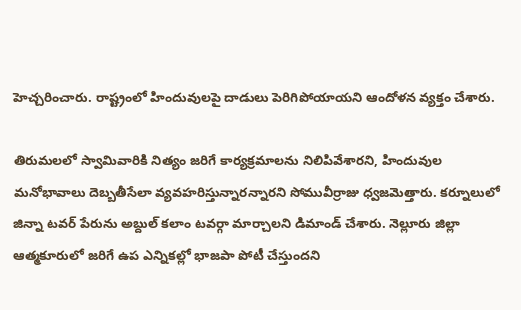హెచ్చరించారు. రాష్ట్రంలో హిందువులపై దాడులు పెరిగిపోయాయని ఆందోళన వ్యక్తం చేశారు.

తిరుమలలో స్వామివారికి నిత్యం జరిగే కార్యక్రమాలను నిలిపివేశారని, హిందువుల మనోభావాలు దెబ్బతీసేలా వ్యవహరిస్తున్నారన్నారని సోమువీర్రాజు ధ్వజమెత్తారు. కర్నూలులో జిన్నా టవర్ పేరును అబ్దుల్ కలాం టవర్గా మార్చాలని డిమాండ్ చేశారు. నెల్లూరు జిల్లా ఆత్మకూరులో జరిగే ఉప ఎన్నికల్లో భాజపా పోటీ చేస్తుందని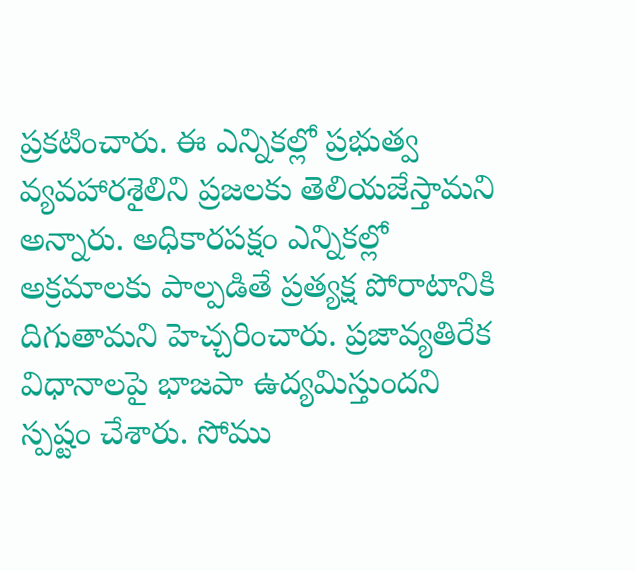ప్రకటించారు. ఈ ఎన్నికల్లో ప్రభుత్వ వ్యవహారశైలిని ప్రజలకు తెలియజేస్తామని అన్నారు. అధికారపక్షం ఎన్నికల్లో అక్రమాలకు పాల్పడితే ప్రత్యక్ష పోరాటానికి దిగుతామని హెచ్చరించారు. ప్రజావ్యతిరేక విధానాలపై భాజపా ఉద్యమిస్తుందని స్పష్టం చేశారు. సోము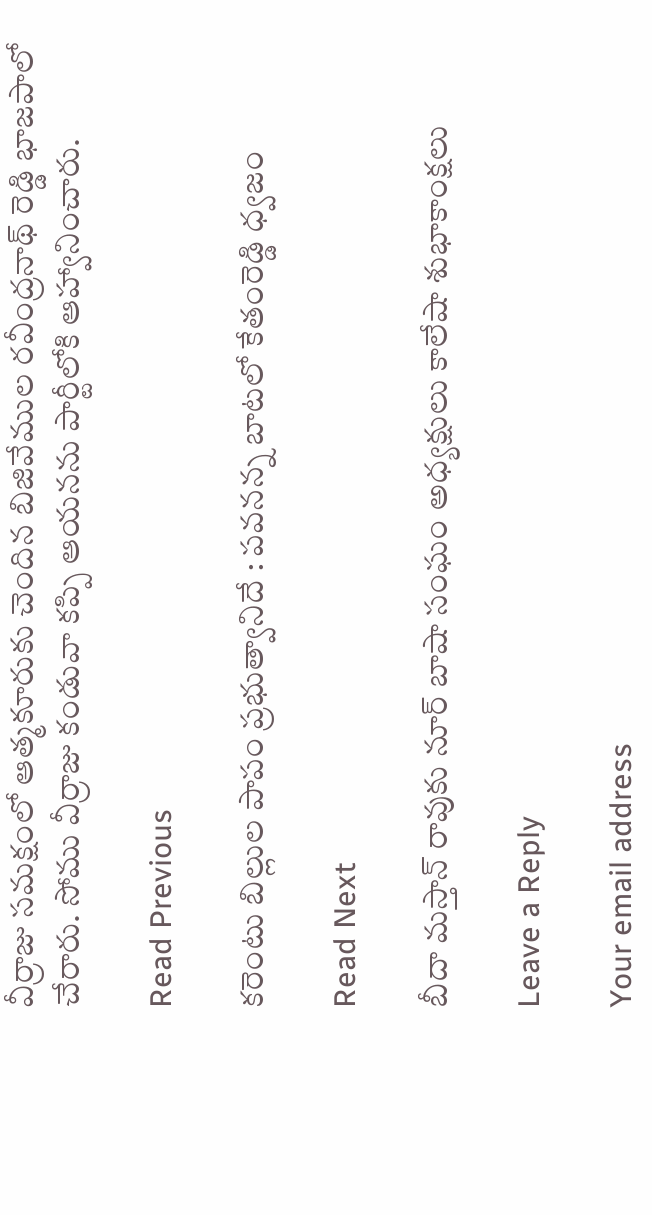వీర్రాజు సమక్షంలో ఆత్మకూరుకు చెందిన బిజివేముల రవీంద్రనాథ్ రెడ్డి భాజపాలో చేరారు. సోము వీర్రాజు కండువా కప్పి ఆయనను పార్టీలోకి ఆహ్వానించారు.

Read Previous

కరెంటు బిల్లుల పాపం ప్రభుత్వానిదే : పవనన్న బాటలో కేతంరెడ్డి ధ్వజం

Read Next

బీదా మస్తాన్ రావుకు నూర్ బాషా సంఘం అధ్యక్షులు కాలేషా శుభాకాంక్షలు

Leave a Reply

Your email address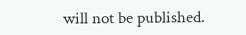will not be published.